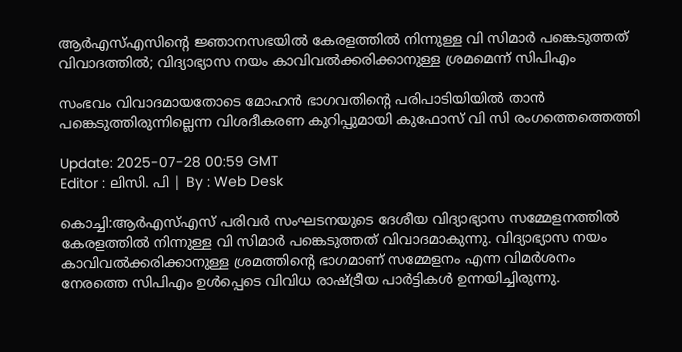ആര്‍എസ്എസിൻ്റെ ജ്ഞാനസഭയിൽ കേരളത്തിൽ നിന്നുള്ള വി സിമാർ പങ്കെടുത്തത് വിവാദത്തിൽ; വിദ്യാഭ്യാസ നയം കാവിവൽക്കരിക്കാനുള്ള ശ്രമമെന്ന് സിപിഎം

സംഭവം വിവാദമായതോടെ മോഹൻ ഭാഗവതിൻ്റെ പരിപാടിയിയിൽ താൻ പങ്കെടുത്തിരുന്നില്ലെന്ന വിശദീകരണ കുറിപ്പുമായി കുഫോസ് വി സി രംഗത്തെത്തെത്തി

Update: 2025-07-28 00:59 GMT
Editor : ലിസി. പി | By : Web Desk

കൊച്ചി:ആര്‍എസ്എസ് പരിവർ സംഘടനയുടെ ദേശീയ വിദ്യാഭ്യാസ സമ്മേളനത്തിൽ കേരളത്തിൽ നിന്നുള്ള വി സിമാർ പങ്കെടുത്തത് വിവാദമാകുന്നു. വിദ്യാഭ്യാസ നയം കാവിവൽക്കരിക്കാനുള്ള ശ്രമത്തിന്റെ ഭാഗമാണ് സമ്മേളനം എന്ന വിമർശനം നേരത്തെ സിപിഎം ഉൾപ്പെടെ വിവിധ രാഷ്ട്രീയ പാർട്ടികൾ ഉന്നയിച്ചിരുന്നു.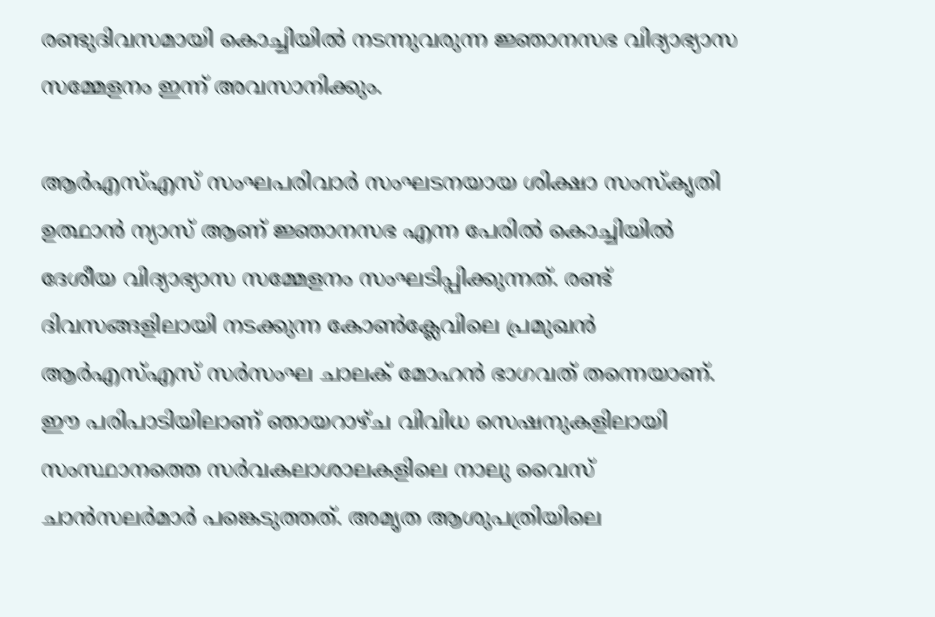രണ്ടുദിവസമായി കൊച്ചിയിൽ നടന്നുവരുന്ന ജ്ഞാനസഭ വിദ്യാഭ്യാസ സമ്മേളനം ഇന്ന് അവസാനിക്കും.

ആർഎസ്എസ് സംഘപരിവാർ സംഘടനയായ ശിക്ഷാ സംസ്കൃതി ഉത്ഥാൻ ന്യാസ് ആണ് ജ്ഞാനസഭ എന്ന പേരിൽ കൊച്ചിയിൽ ദേശീയ വിദ്യാഭ്യാസ സമ്മേളനം സംഘടിപ്പിക്കുന്നത്. രണ്ട് ദിവസങ്ങളിലായി നടക്കുന്ന കോൺക്ലേവിലെ പ്രമുഖൻ ആര്‍എസ്എസ് സർസംഘ ചാലക് മോഹൻ ഭാഗവത് തന്നെയാണ്. ഈ പരിപാടിയിലാണ് ഞായറാഴ്ച വിവിധ സെഷനുകളിലായി സംസ്ഥാനത്തെ സർവകലാശാലകളിലെ നാലു വൈസ് ചാൻസലർമാർ പങ്കെടുത്തത്. അമൃത ആശുപത്രിയിലെ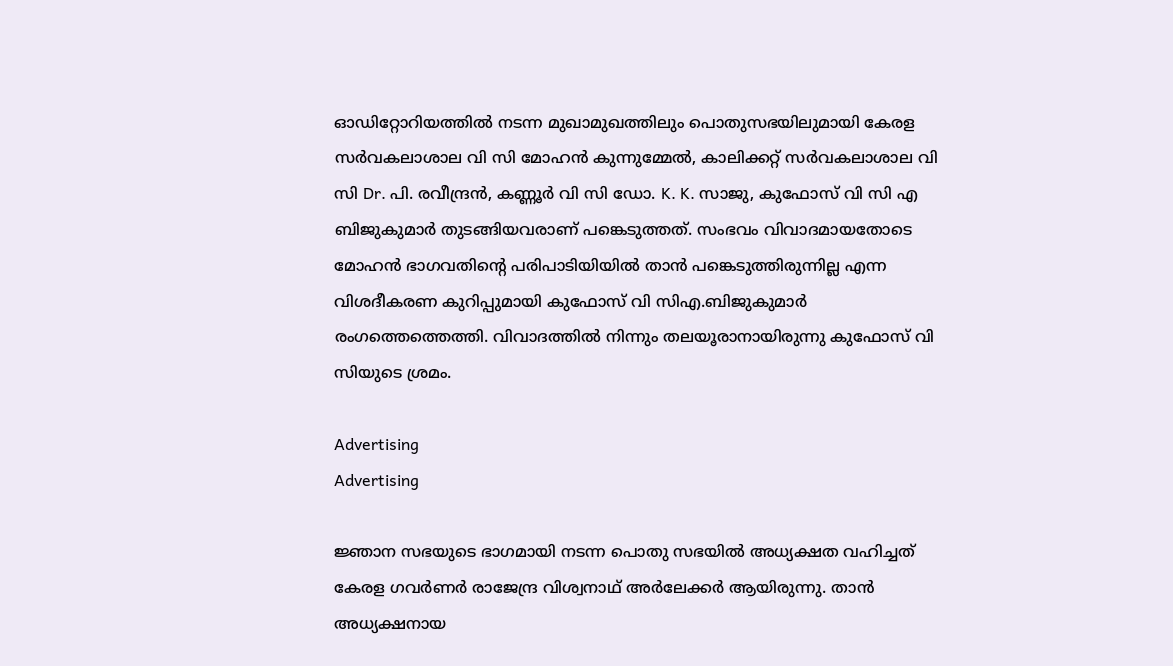ഓഡിറ്റോറിയത്തിൽ നടന്ന മുഖാമുഖത്തിലും പൊതുസഭയിലുമായി കേരള സർവകലാശാല വി സി മോഹൻ കുന്നുമ്മേൽ, കാലിക്കറ്റ് സർവകലാശാല വി സി Dr. പി. രവീന്ദ്രൻ, കണ്ണൂർ വി സി ഡോ. K. K. സാജു, കുഫോസ് വി സി എ ബിജുകുമാർ തുടങ്ങിയവരാണ് പങ്കെടുത്തത്. സംഭവം വിവാദമായതോടെ മോഹൻ ഭാഗവതിൻ്റെ പരിപാടിയിയിൽ താൻ പങ്കെടുത്തിരുന്നില്ല എന്ന വിശദീകരണ കുറിപ്പുമായി കുഫോസ് വി സിഎ.ബിജുകുമാർ രംഗത്തെത്തെത്തി. വിവാദത്തിൽ നിന്നും തലയൂരാനായിരുന്നു കുഫോസ് വി സിയുടെ ശ്രമം.

Advertising
Advertising

ജ്ഞാന സഭയുടെ ഭാഗമായി നടന്ന പൊതു സഭയിൽ അധ്യക്ഷത വഹിച്ചത് കേരള ഗവർണർ രാജേന്ദ്ര വിശ്വനാഥ് അർലേക്കർ ആയിരുന്നു. താൻ അധ്യക്ഷനായ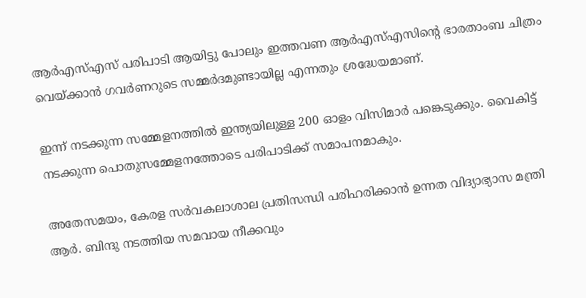ആര്‍എസ്എസ് പരിപാടി ആയിട്ടു പോലും ഇത്തവണ ആര്‍എസ്എസിൻ്റെ ഭാരതാംബ ചിത്രം വെയ്ക്കാൻ ഗവർണറുടെ സമ്മർദമുണ്ടായില്ല എന്നതും ശ്രദ്ധേയമാണ്.

ഇന്ന് നടക്കുന്ന സമ്മേളനത്തിൽ ഇന്ത്യയിലുള്ള 200 ഓളം വിസിമാർ പങ്കെടുക്കും. വൈകിട്ട് നടക്കുന്ന പൊതുസമ്മേളനത്തോടെ പരിപാടിക്ക് സമാപനമാകും.

അതേസമയം, കേരള സർവകലാശാല പ്രതിസന്ധി പരിഹരിക്കാൻ ഉന്നത വിദ്യാഭ്യാസ മന്ത്രി ആർ. ബിന്ദു നടത്തിയ സമവായ നീക്കവും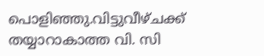പൊളിഞ്ഞു.വിട്ടുവീഴ്ചക്ക് തയ്യാറാകാത്ത വി. സി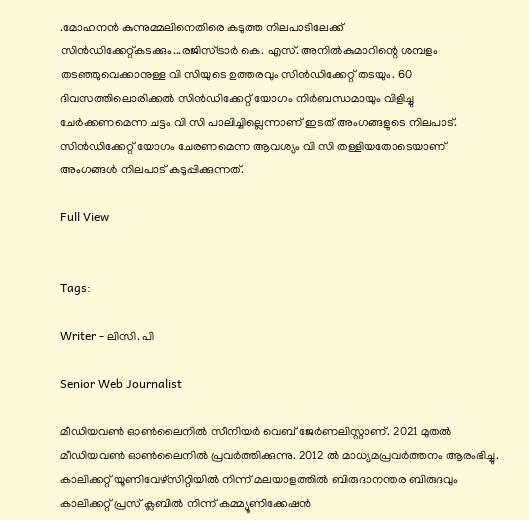.മോഹനൻ കുന്നുമ്മലിനെതിരെ കടുത്ത നിലപാടിലേക്ക് സിൻഡിക്കേറ്റ്കടക്കും...രജിസ്ട്രാർ കെ. എസ്. അനിൽകുമാറിന്റെ ശമ്പളം തടഞ്ഞുവെക്കാനുള്ള വി സിയുടെ ഉത്തരവും സിൻഡിക്കേറ്റ് തടയും. 60 ദിവസത്തിലൊരിക്കൽ സിൻഡിക്കേറ്റ് യോഗം നിർബന്ധമായും വിളിച്ചു ചേർക്കണമെന്ന ചട്ടം വി സി പാലിച്ചില്ലെന്നാണ് ഇടത് അംഗങ്ങളുടെ നിലപാട്. സിൻഡിക്കേറ്റ് യോഗം ചേരണമെന്ന ആവശ്യം വി സി തള്ളിയതോടെയാണ് അംഗങ്ങൾ നിലപാട് കടുപ്പിക്കുന്നത്.

Full View


Tags:

Writer - ലിസി. പി

Senior Web Journalist

മീഡിയവൺ ഓൺലൈനിൽ സീനിയർ വെബ് ജേർണലിസ്റ്റാണ്. 2021 മുതൽ മീഡിയവൺ ഓൺലൈനിൽ പ്രവർത്തിക്കുന്നു. 2012 ല്‍ മാധ്യമപ്രവര്‍ത്തനം ആരംഭിച്ചു. കാലിക്കറ്റ് യൂണിവേഴ്‌സിറ്റിയിൽ നിന്ന് മലയാളത്തിൽ ബിരുദാനന്തര ബിരുദവും കാലിക്കറ്റ് പ്രസ് ക്ലബിൽ നിന്ന് കമ്മ്യൂണിക്കേഷൻ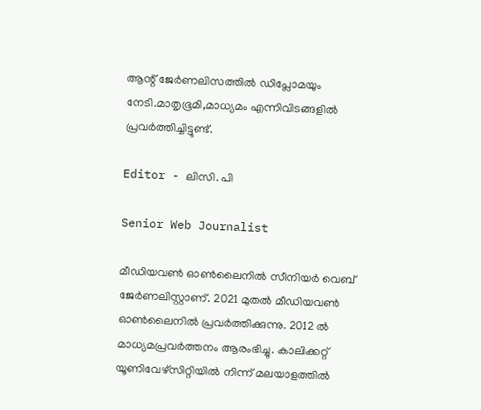ആന്റ് ജേർണലിസത്തിൽ ഡിപ്ലോമയും നേടി.മാതൃഭൂമി,മാധ്യമം എന്നിവിടങ്ങളിൽ പ്രവർത്തിച്ചിട്ടുണ്ട്.

Editor - ലിസി. പി

Senior Web Journalist

മീഡിയവൺ ഓൺലൈനിൽ സീനിയർ വെബ് ജേർണലിസ്റ്റാണ്. 2021 മുതൽ മീഡിയവൺ ഓൺലൈനിൽ പ്രവർത്തിക്കുന്നു. 2012 ല്‍ മാധ്യമപ്രവര്‍ത്തനം ആരംഭിച്ചു. കാലിക്കറ്റ് യൂണിവേഴ്‌സിറ്റിയിൽ നിന്ന് മലയാളത്തിൽ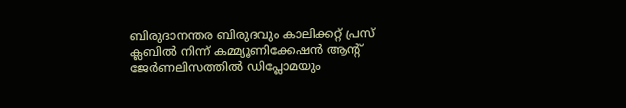ബിരുദാനന്തര ബിരുദവും കാലിക്കറ്റ് പ്രസ് ക്ലബിൽ നിന്ന് കമ്മ്യൂണിക്കേഷൻ ആന്റ് ജേർണലിസത്തിൽ ഡിപ്ലോമയും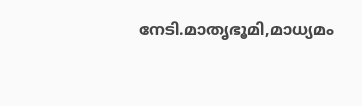നേടി.മാതൃഭൂമി,മാധ്യമം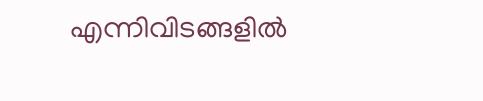എന്നിവിടങ്ങളിൽ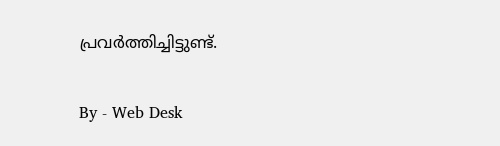പ്രവർത്തിച്ചിട്ടുണ്ട്.

By - Web Desk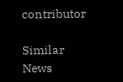contributor

Similar News